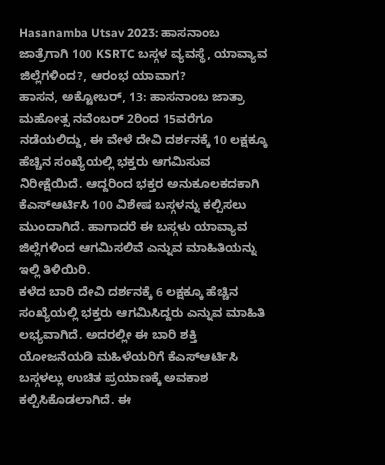Hasanamba Utsav 2023: ಹಾಸನಾಂಬ ಜಾತ್ರೆಗಾಗಿ 100 KSRTC ಬಸ್ಗಳ ವ್ಯವಸ್ಥೆ, ಯಾವ್ಯಾವ ಜಿಲ್ಲೆಗಳಿಂದ?, ಆರಂಭ ಯಾವಾಗ?
ಹಾಸನ, ಅಕ್ಟೋಬರ್, 13: ಹಾಸನಾಂಬ ಜಾತ್ರಾ ಮಹೋತ್ಸ ನವೆಂಬರ್ 2ರಿಂದ 15ವರೆಗೂ ನಡೆಯಲಿದ್ದು, ಈ ವೇಳೆ ದೇವಿ ದರ್ಶನಕ್ಕೆ 10 ಲಕ್ಷಕ್ಕೂ ಹೆಚ್ಚಿನ ಸಂಖ್ಯೆಯಲ್ಲಿ ಭಕ್ತರು ಆಗಮಿಸುವ ನಿರೀಕ್ಷೆಯಿದೆ. ಆದ್ದರಿಂದ ಭಕ್ತರ ಅನುಕೂಲಕದಕಾಗಿ ಕೆಎಸ್ಆರ್ಟಿಸಿ 100 ವಿಶೇಷ ಬಸ್ಗಳನ್ನು ಕಲ್ಪಿಸಲು ಮುಂದಾಗಿದೆ. ಹಾಗಾದರೆ ಈ ಬಸ್ಗಳು ಯಾವ್ಯಾವ ಜಿಲ್ಲೆಗಳಿಂದ ಆಗಮಿಸಲಿವೆ ಎನ್ನುವ ಮಾಹಿತಿಯನ್ನು ಇಲ್ಲಿ ತಿಳಿಯಿರಿ.
ಕಳೆದ ಬಾರಿ ದೇವಿ ದರ್ಶನಕ್ಕೆ 6 ಲಕ್ಷಕ್ಕೂ ಹೆಚ್ಚಿನ ಸಂಖ್ಯೆಯಲ್ಲಿ ಭಕ್ತರು ಆಗಮಿಸಿದ್ದರು ಎನ್ನುವ ಮಾಹಿತಿ ಲಭ್ಯವಾಗಿದೆ. ಅದರಲ್ಲೀ ಈ ಬಾರಿ ಶಕ್ತಿ ಯೋಜನೆಯಡಿ ಮಹಿಳೆಯರಿಗೆ ಕೆಎಸ್ಆರ್ಟಿಸಿ ಬಸ್ಗಳಲ್ಲು ಉಚಿತ ಪ್ರಯಾಣಕ್ಕೆ ಅವಕಾಶ ಕಲ್ಪಿಸಿಕೊಡಲಾಗಿದೆ. ಈ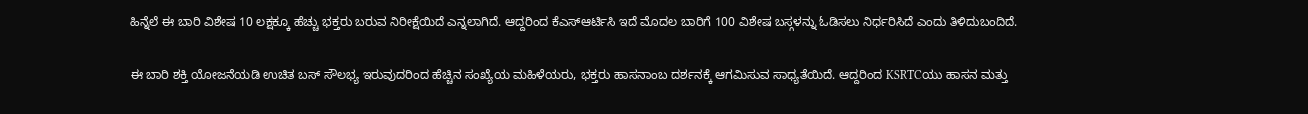ಹಿನ್ನೆಲೆ ಈ ಬಾರಿ ವಿಶೇಷ 10 ಲಕ್ಷಕ್ಕೂ ಹೆಚ್ಚು ಭಕ್ತರು ಬರುವ ನಿರೀಕ್ಷೆಯಿದೆ ಎನ್ನಲಾಗಿದೆ. ಆದ್ದರಿಂದ ಕೆಎಸ್ಆರ್ಟಿಸಿ ಇದೆ ಮೊದಲ ಬಾರಿಗೆ 100 ವಿಶೇಷ ಬಸ್ಗಳನ್ನು ಓಡಿಸಲು ನಿರ್ಧರಿಸಿದೆ ಎಂದು ತಿಳಿದುಬಂದಿದೆ.

ಈ ಬಾರಿ ಶಕ್ತಿ ಯೋಜನೆಯಡಿ ಉಚಿತ ಬಸ್ ಸೌಲಭ್ಯ ಇರುವುದರಿಂದ ಹೆಚ್ಚಿನ ಸಂಖ್ಯೆಯ ಮಹಿಳೆಯರು, ಭಕ್ತರು ಹಾಸನಾಂಬ ದರ್ಶನಕ್ಕೆ ಆಗಮಿಸುವ ಸಾಧ್ಯತೆಯಿದೆ. ಆದ್ದರಿಂದ KSRTCಯು ಹಾಸನ ಮತ್ತು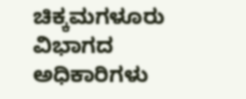ಚಿಕ್ಕಮಗಳೂರು ವಿಭಾಗದ ಅಧಿಕಾರಿಗಳು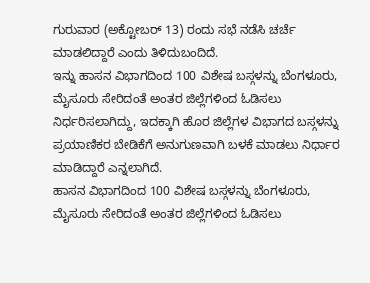ಗುರುವಾರ (ಅಕ್ಟೋಬರ್ 13) ರಂದು ಸಭೆ ನಡೆಸಿ ಚರ್ಚೆ ಮಾಡಲಿದ್ದಾರೆ ಎಂದು ತಿಳಿದುಬಂದಿದೆ.
ಇನ್ನು ಹಾಸನ ವಿಭಾಗದಿಂದ 100 ವಿಶೇಷ ಬಸ್ಗಳನ್ನು ಬೆಂಗಳೂರು, ಮೈಸೂರು ಸೇರಿದಂತೆ ಅಂತರ ಜಿಲ್ಲೆಗಳಿಂದ ಓಡಿಸಲು ನಿರ್ಧರಿಸಲಾಗಿದ್ದು, ಇದಕ್ಕಾಗಿ ಹೊರ ಜಿಲ್ಲೆಗಳ ವಿಭಾಗದ ಬಸ್ಗಳನ್ನು ಪ್ರಯಾಣಿಕರ ಬೇಡಿಕೆಗೆ ಅನುಗುಣವಾಗಿ ಬಳಕೆ ಮಾಡಲು ನಿರ್ಧಾರ ಮಾಡಿದ್ದಾರೆ ಎನ್ನಲಾಗಿದೆ.
ಹಾಸನ ವಿಭಾಗದಿಂದ 100 ವಿಶೇಷ ಬಸ್ಗಳನ್ನು ಬೆಂಗಳೂರು, ಮೈಸೂರು ಸೇರಿದಂತೆ ಅಂತರ ಜಿಲ್ಲೆಗಳಿಂದ ಓಡಿಸಲು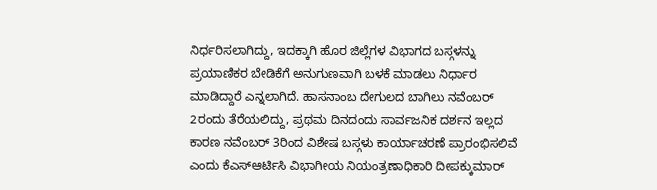ನಿರ್ಧರಿಸಲಾಗಿದ್ದು, ಇದಕ್ಕಾಗಿ ಹೊರ ಜಿಲ್ಲೆಗಳ ವಿಭಾಗದ ಬಸ್ಗಳನ್ನು ಪ್ರಯಾಣಿಕರ ಬೇಡಿಕೆಗೆ ಅನುಗುಣವಾಗಿ ಬಳಕೆ ಮಾಡಲು ನಿರ್ಧಾರ ಮಾಡಿದ್ದಾರೆ ಎನ್ನಲಾಗಿದೆ. ಹಾಸನಾಂಬ ದೇಗುಲದ ಬಾಗಿಲು ನವೆಂಬರ್ 2ರಂದು ತೆರೆಯಲಿದ್ದು, ಪ್ರಥಮ ದಿನದಂದು ಸಾರ್ವಜನಿಕ ದರ್ಶನ ಇಲ್ಲದ ಕಾರಣ ನವೆಂಬರ್ 3ರಿಂದ ವಿಶೇಷ ಬಸ್ಗಳು ಕಾರ್ಯಾಚರಣೆ ಪ್ರಾರಂಭಿಸಲಿವೆ ಎಂದು ಕೆಎಸ್ಆರ್ಟಿಸಿ ವಿಭಾಗೀಯ ನಿಯಂತ್ರಣಾಧಿಕಾರಿ ದೀಪಕ್ಕುಮಾರ್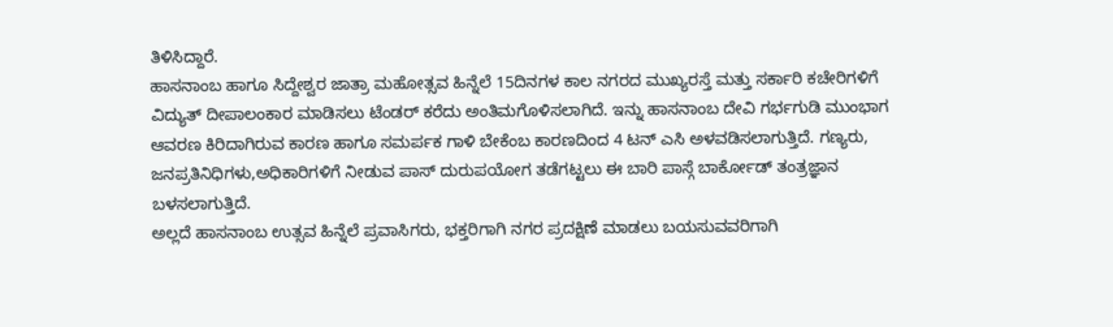ತಿಳಿಸಿದ್ದಾರೆ.
ಹಾಸನಾಂಬ ಹಾಗೂ ಸಿದ್ದೇಶ್ವರ ಜಾತ್ರಾ ಮಹೋತ್ಸವ ಹಿನ್ನೆಲೆ 15ದಿನಗಳ ಕಾಲ ನಗರದ ಮುಖ್ಯರಸ್ತೆ ಮತ್ತು ಸರ್ಕಾರಿ ಕಚೇರಿಗಳಿಗೆ ವಿದ್ಯುತ್ ದೀಪಾಲಂಕಾರ ಮಾಡಿಸಲು ಟೆಂಡರ್ ಕರೆದು ಅಂತಿಮಗೊಳಿಸಲಾಗಿದೆ. ಇನ್ನು ಹಾಸನಾಂಬ ದೇವಿ ಗರ್ಭಗುಡಿ ಮುಂಭಾಗ ಆವರಣ ಕಿರಿದಾಗಿರುವ ಕಾರಣ ಹಾಗೂ ಸಮರ್ಪಕ ಗಾಳಿ ಬೇಕೆಂಬ ಕಾರಣದಿಂದ 4 ಟನ್ ಎಸಿ ಅಳವಡಿಸಲಾಗುತ್ತಿದೆ. ಗಣ್ಯರು, ಜನಪ್ರತಿನಿಧಿಗಳು,ಅಧಿಕಾರಿಗಳಿಗೆ ನೀಡುವ ಪಾಸ್ ದುರುಪಯೋಗ ತಡೆಗಟ್ಟಲು ಈ ಬಾರಿ ಪಾಸ್ಗೆ ಬಾರ್ಕೋಡ್ ತಂತ್ರಜ್ಞಾನ ಬಳಸಲಾಗುತ್ತಿದೆ.
ಅಲ್ಲದೆ ಹಾಸನಾಂಬ ಉತ್ಸವ ಹಿನ್ನೆಲೆ ಪ್ರವಾಸಿಗರು, ಭಕ್ತರಿಗಾಗಿ ನಗರ ಪ್ರದಕ್ಷಿಣೆ ಮಾಡಲು ಬಯಸುವವರಿಗಾಗಿ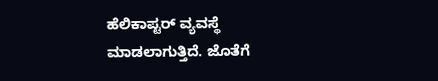ಹೆಲಿಕಾಪ್ಟರ್ ವ್ಯವಸ್ಥೆ ಮಾಡಲಾಗುತ್ತಿದೆ. ಜೊತೆಗೆ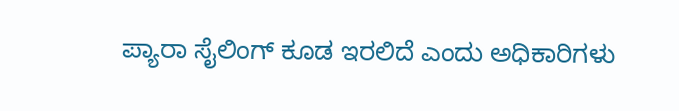ಪ್ಯಾರಾ ಸೈಲಿಂಗ್ ಕೂಡ ಇರಲಿದೆ ಎಂದು ಅಧಿಕಾರಿಗಳು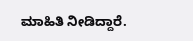ಮಾಹಿತಿ ನೀಡಿದ್ದಾರೆ.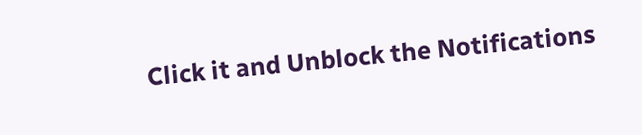Click it and Unblock the Notifications